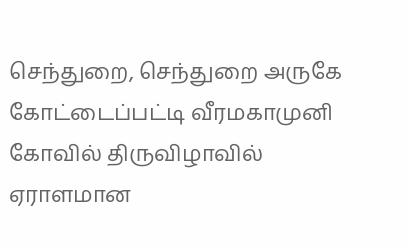செந்துறை, செந்துறை அருகே கோட்டைப்பட்டி வீரமகாமுனி கோவில் திருவிழாவில் ஏராளமான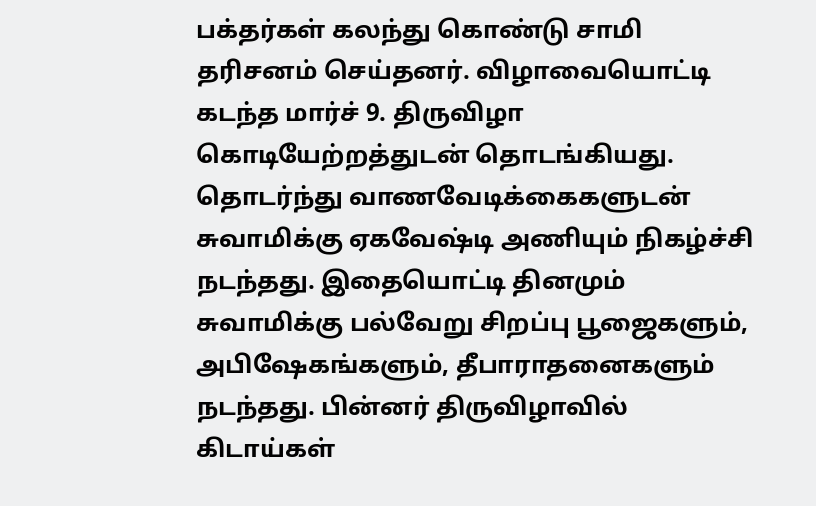பக்தர்கள் கலந்து கொண்டு சாமி தரிசனம் செய்தனர். விழாவையொட்டி கடந்த மார்ச் 9. திருவிழா கொடியேற்றத்துடன் தொடங்கியது. தொடர்ந்து வாணவேடிக்கைகளுடன் சுவாமிக்கு ஏகவேஷ்டி அணியும் நிகழ்ச்சி நடந்தது. இதையொட்டி தினமும் சுவாமிக்கு பல்வேறு சிறப்பு பூஜைகளும், அபிஷேகங்களும், தீபாராதனைகளும் நடந்தது. பின்னர் திருவிழாவில் கிடாய்கள்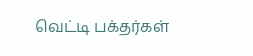வெட்டி பக்தர்கள்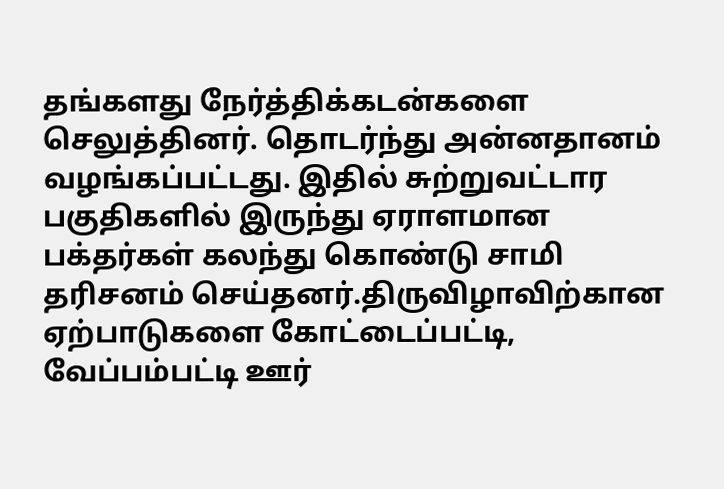தங்களது நேர்த்திக்கடன்களை செலுத்தினர். தொடர்ந்து அன்னதானம் வழங்கப்பட்டது. இதில் சுற்றுவட்டார பகுதிகளில் இருந்து ஏராளமான பக்தர்கள் கலந்து கொண்டு சாமி தரிசனம் செய்தனர்.திருவிழாவிற்கான ஏற்பாடுகளை கோட்டைப்பட்டி, வேப்பம்பட்டி ஊர்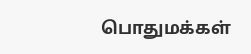பொதுமக்கள்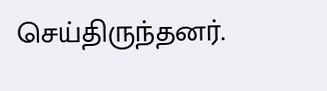செய்திருந்தனர்.